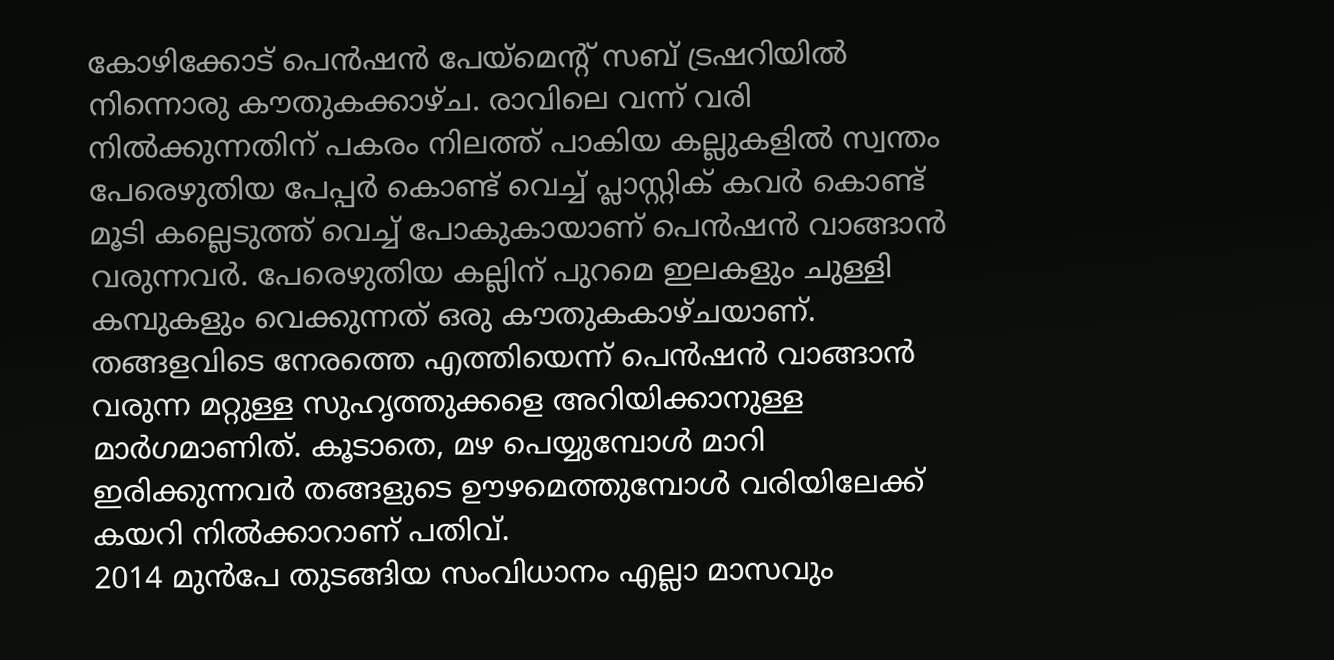കോഴിക്കോട് പെൻഷൻ പേയ്മെന്റ് സബ് ട്രഷറിയിൽ നിന്നൊരു കൗതുകക്കാഴ്ച. രാവിലെ വന്ന് വരി നിൽക്കുന്നതിന് പകരം നിലത്ത് പാകിയ കല്ലുകളിൽ സ്വന്തം പേരെഴുതിയ പേപ്പർ കൊണ്ട് വെച്ച് പ്ലാസ്റ്റിക് കവർ കൊണ്ട് മൂടി കല്ലെടുത്ത് വെച്ച് പോകുകായാണ് പെൻഷൻ വാങ്ങാൻ വരുന്നവർ. പേരെഴുതിയ കല്ലിന് പുറമെ ഇലകളും ചുള്ളി കമ്പുകളും വെക്കുന്നത് ഒരു കൗതുകകാഴ്ചയാണ്. തങ്ങളവിടെ നേരത്തെ എത്തിയെന്ന് പെൻഷൻ വാങ്ങാൻ വരുന്ന മറ്റുള്ള സുഹൃത്തുക്കളെ അറിയിക്കാനുള്ള മാർഗമാണിത്. കൂടാതെ, മഴ പെയ്യുമ്പോൾ മാറി ഇരിക്കുന്നവർ തങ്ങളുടെ ഊഴമെത്തുമ്പോൾ വരിയിലേക്ക് കയറി നിൽക്കാറാണ് പതിവ്.
2014 മുൻപേ തുടങ്ങിയ സംവിധാനം എല്ലാ മാസവും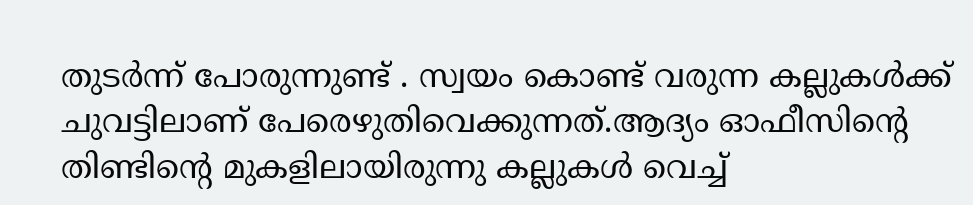തുടർന്ന് പോരുന്നുണ്ട് . സ്വയം കൊണ്ട് വരുന്ന കല്ലുകൾക്ക് ചുവട്ടിലാണ് പേരെഴുതിവെക്കുന്നത്.ആദ്യം ഓഫീസിന്റെ തിണ്ടിന്റെ മുകളിലായിരുന്നു കല്ലുകൾ വെച്ച്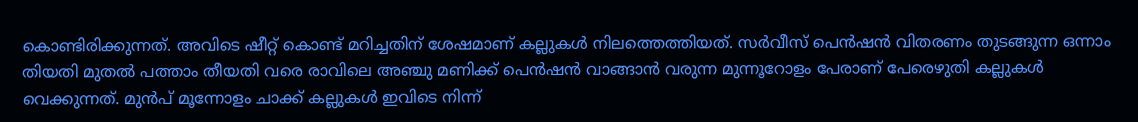കൊണ്ടിരിക്കുന്നത്. അവിടെ ഷീറ്റ് കൊണ്ട് മറിച്ചതിന് ശേഷമാണ് കല്ലുകൾ നിലത്തെത്തിയത്. സർവീസ് പെൻഷൻ വിതരണം തുടങ്ങുന്ന ഒന്നാം തിയതി മുതൽ പത്താം തീയതി വരെ രാവിലെ അഞ്ചു മണിക്ക് പെൻഷൻ വാങ്ങാൻ വരുന്ന മുന്നൂറോളം പേരാണ് പേരെഴുതി കല്ലുകൾ വെക്കുന്നത്. മുൻപ് മൂന്നോളം ചാക്ക് കല്ലുകൾ ഇവിടെ നിന്ന്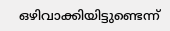ഒഴിവാക്കിയിട്ടുണ്ടെന്ന്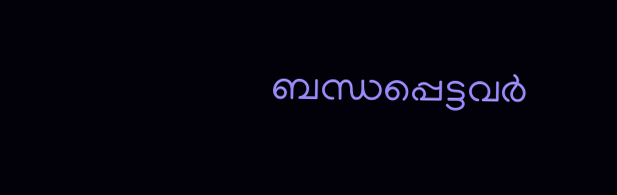ബന്ധപ്പെട്ടവർ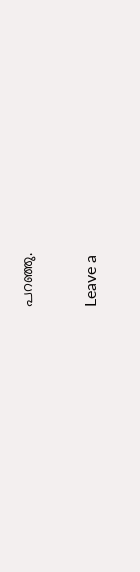പറഞ്ഞു.

Leave a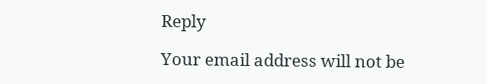Reply

Your email address will not be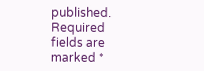published. Required fields are marked *